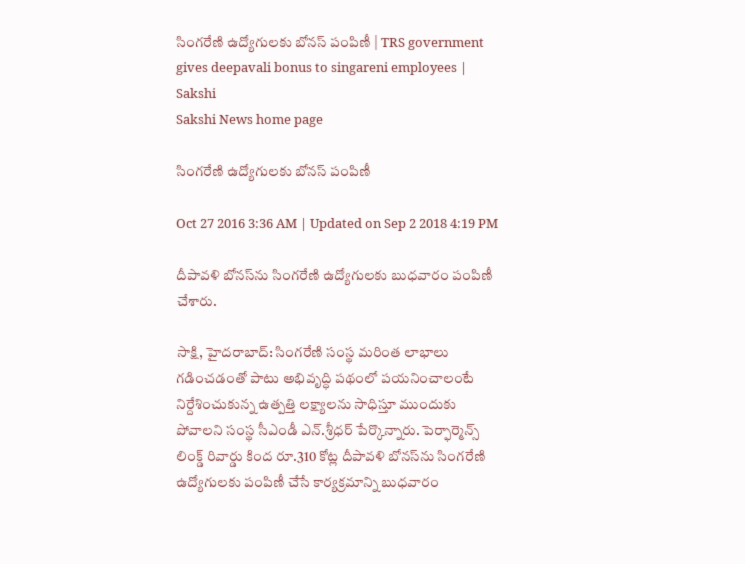సింగరేణి ఉద్యోగులకు బోనస్‌ పంపిణీ | TRS government gives deepavali bonus to singareni employees | Sakshi
Sakshi News home page

సింగరేణి ఉద్యోగులకు బోనస్‌ పంపిణీ

Oct 27 2016 3:36 AM | Updated on Sep 2 2018 4:19 PM

దీపావళి బోనస్‌ను సింగరేణి ఉద్యోగులకు బుధవారం పంపిణీ చేశారు.

సాక్షి, హైదరాబాద్‌: సింగరేణి సంస్థ మరింత లాభాలు గడించడంతో పాటు అభివృద్ధి పథంలో పయనించాలంటే నిర్దేశించుకున్న ఉత్పత్తి లక్ష్యాలను సాధిస్తూ ముందుకు పోవాలని సంస్థ సీఎండీ ఎన్‌.శ్రీధర్‌ పేర్కొన్నారు. పెర్ఫార్మెన్స్‌ లింక్డ్‌ రివార్డు కింద రూ.310 కోట్ల దీపావళి బోనస్‌ను సింగరేణి ఉద్యోగులకు పంపిణీ చేసే కార్యక్రమాన్ని బుధవారం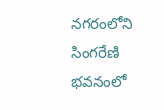నగరంలోని సింగరేణి భవనంలో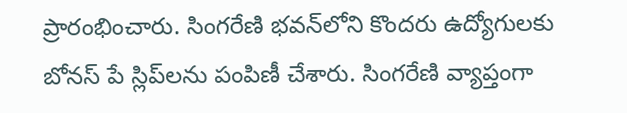ప్రారంభించారు. సింగరేణి భవన్‌లోని కొందరు ఉద్యోగులకు బోనస్‌ పే స్లిప్‌లను పంపిణీ చేశారు. సింగరేణి వ్యాప్తంగా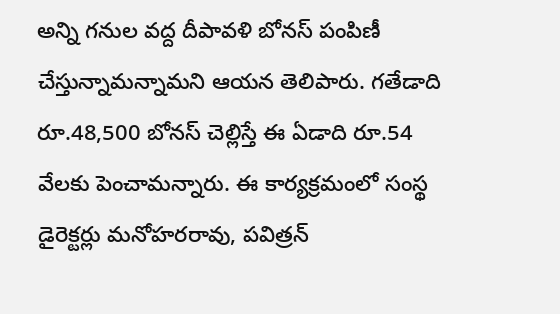అన్ని గనుల వద్ద దీపావళి బోనస్‌ పంపిణీ చేస్తున్నామన్నామని ఆయన తెలిపారు. గతేడాది రూ.48,500 బోనస్‌ చెల్లిస్తే ఈ ఏడాది రూ.54 వేలకు పెంచామన్నారు. ఈ కార్యక్రమంలో సంస్థ డైరెక్టర్లు మనోహరరావు, పవిత్రన్‌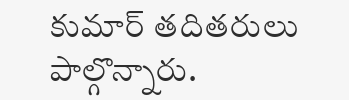కుమార్‌ తదితరులు పాల్గొన్నారు.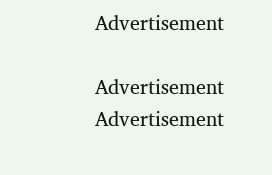Advertisement

Advertisement
Advertisement